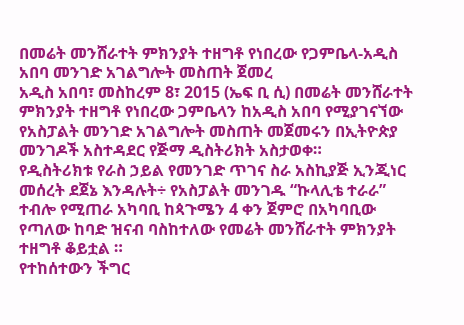በመሬት መንሸራተት ምክንያት ተዘግቶ የነበረው የጋምቤላ-አዲስ አበባ መንገድ አገልግሎት መስጠት ጀመረ
አዲስ አበባ፣ መስከረም 8፣ 2015 (ኤፍ ቢ ሲ) በመሬት መንሸራተት ምክንያት ተዘግቶ የነበረው ጋምቤላን ከአዲስ አበባ የሚያገናኘው የአስፓልት መንገድ አገልግሎት መስጠት መጀመሩን በኢትዮጵያ መንገዶች አስተዳደር የጅማ ዲስትሪክት አስታወቀ።
የዲስትሪክቱ የራስ ኃይል የመንገድ ጥገና ስራ አስኪያጅ ኢንጂነር መሰረት ደጀኔ እንዳሉት÷ የአስፓልት መንገዱ “ኩላሊቴ ተራራ” ተብሎ የሚጠራ አካባቢ ከጳጉሜን 4 ቀን ጀምሮ በአካባቢው የጣለው ከባድ ዝናብ ባስከተለው የመሬት መንሸራተት ምክንያት ተዘግቶ ቆይቷል ።
የተከሰተውን ችግር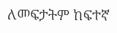ለመፍታትም ከፍተኛ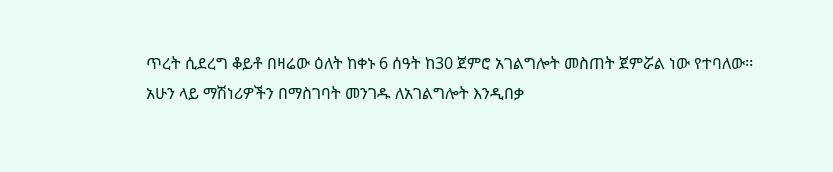ጥረት ሲደረግ ቆይቶ በዛሬው ዕለት ከቀኑ 6 ሰዓት ከ30 ጀምሮ አገልግሎት መስጠት ጀምሯል ነው የተባለው፡፡
አሁን ላይ ማሽነሪዎችን በማስገባት መንገዱ ለአገልግሎት እንዲበቃ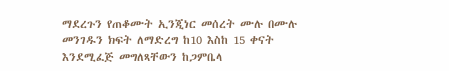ማደረጉን የጠቆሙት ኢንጂነር መሰረት ሙሉ በሙሉ መንገዱን ክፍት ለማድረግ ከ10 እስከ 15 ቀናት እንደሚፈጅ መግለጻቸውን ከጋምቤላ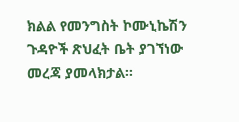ክልል የመንግስት ኮሙኒኬሽን ጉዳዮች ጽህፈት ቤት ያገኘነው መረጃ ያመላክታል፡፡